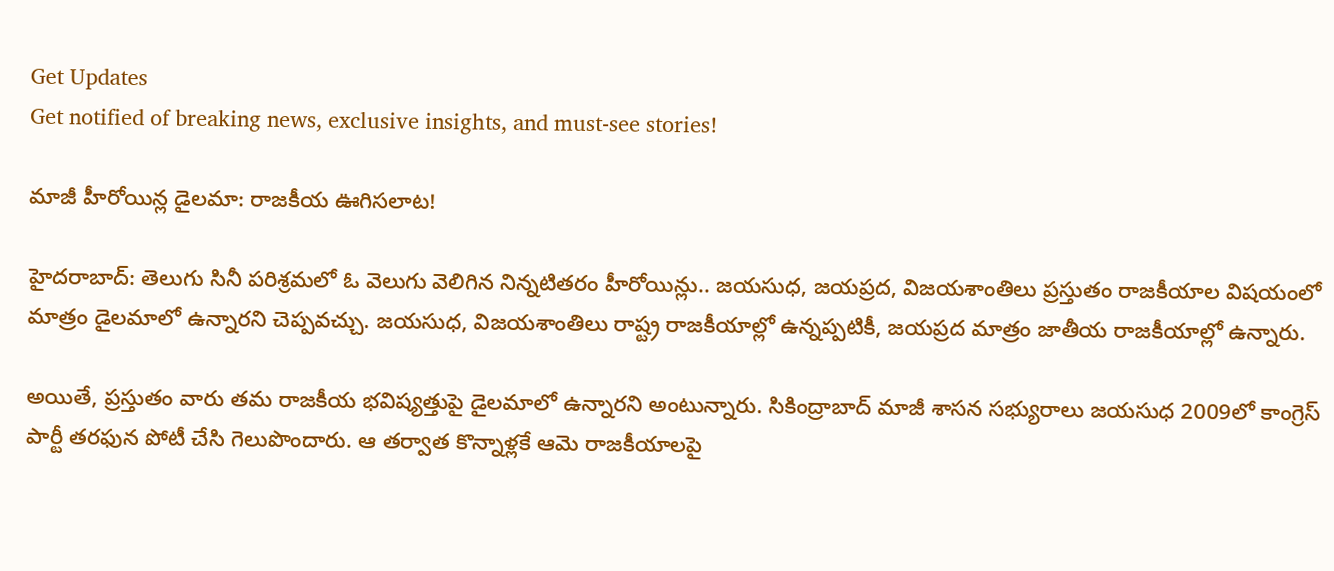Get Updates
Get notified of breaking news, exclusive insights, and must-see stories!

మాజీ హీరోయిన్ల డైలమా: రాజకీయ ఊగిసలాట!

హైదరాబాద్: తెలుగు సినీ పరిశ్రమలో ఓ వెలుగు వెలిగిన నిన్నటితరం హీరోయిన్లు.. జయసుధ, జయప్రద, విజయశాంతిలు ప్రస్తుతం రాజకీయాల విషయంలో మాత్రం డైలమాలో ఉన్నారని చెప్పవచ్చు. జయసుధ, విజయశాంతిలు రాష్ట్ర రాజకీయాల్లో ఉన్నప్పటికీ, జయప్రద మాత్రం జాతీయ రాజకీయాల్లో ఉన్నారు.

అయితే, ప్రస్తుతం వారు తమ రాజకీయ భవిష్యత్తుపై డైలమాలో ఉన్నారని అంటున్నారు. సికింద్రాబాద్ మాజీ శాసన సభ్యురాలు జయసుధ 2009లో కాంగ్రెస్ పార్టీ తరఫున పోటీ చేసి గెలుపొందారు. ఆ తర్వాత కొన్నాళ్లకే ఆమె రాజకీయాలపై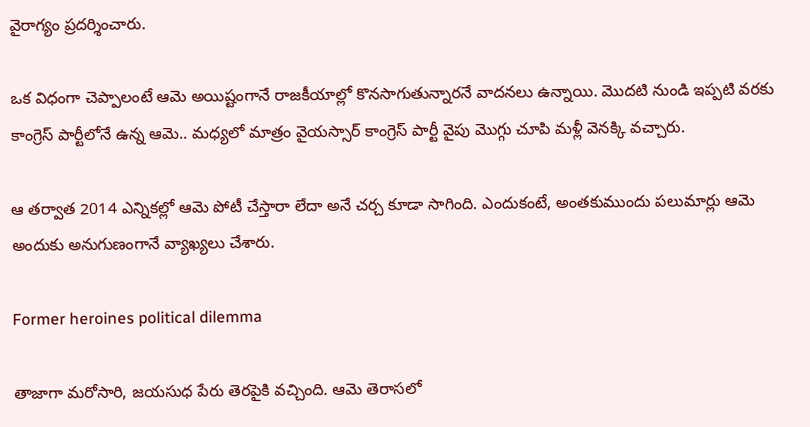వైరాగ్యం ప్రదర్శించారు.

ఒక విధంగా చెప్పాలంటే ఆమె అయిష్టంగానే రాజకీయాల్లో కొనసాగుతున్నారనే వాదనలు ఉన్నాయి. మొదటి నుండి ఇప్పటి వరకు కాంగ్రెస్ పార్టీలోనే ఉన్న ఆమె.. మధ్యలో మాత్రం వైయస్సార్ కాంగ్రెస్ పార్టీ వైపు మొగ్గు చూపి మళ్లీ వెనక్కి వచ్చారు.

ఆ తర్వాత 2014 ఎన్నికల్లో ఆమె పోటీ చేస్తారా లేదా అనే చర్చ కూడా సాగింది. ఎందుకంటే, అంతకుముందు పలుమార్లు ఆమె అందుకు అనుగుణంగానే వ్యాఖ్యలు చేశారు.

Former heroines political dilemma

తాజాగా మరోసారి, జయసుధ పేరు తెరపైకి వచ్చింది. ఆమె తెరాసలో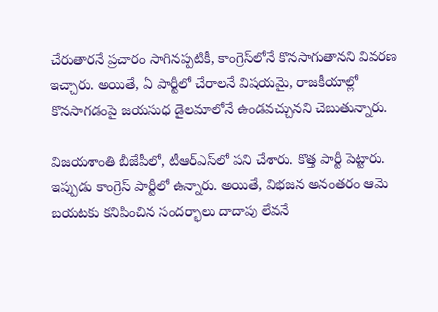చేరుతారనే ప్రచారం సాగినప్పటికీ, కాంగ్రెస్‌లోనే కొనసాగుతానని వివరణ ఇచ్చారు. అయితే, ఏ పార్టీలో చేరాలనే విషయమై, రాజకీయాల్లో కొనసాగడంపై జయసుధ డైలమాలోనే ఉండవచ్చునని చెబుతున్నారు.

విజయశాంతి బీజేపీలో, టీఆర్ఎస్‌లో పని చేశారు. కొత్త పార్టీ పెట్టారు. ఇప్పుడు కాంగ్రెస్ పార్టీలో ఉన్నారు. అయితే, విభజన అనంతరం ఆమె బయటకు కనిపించిన సందర్భాలు దాదాపు లేవనే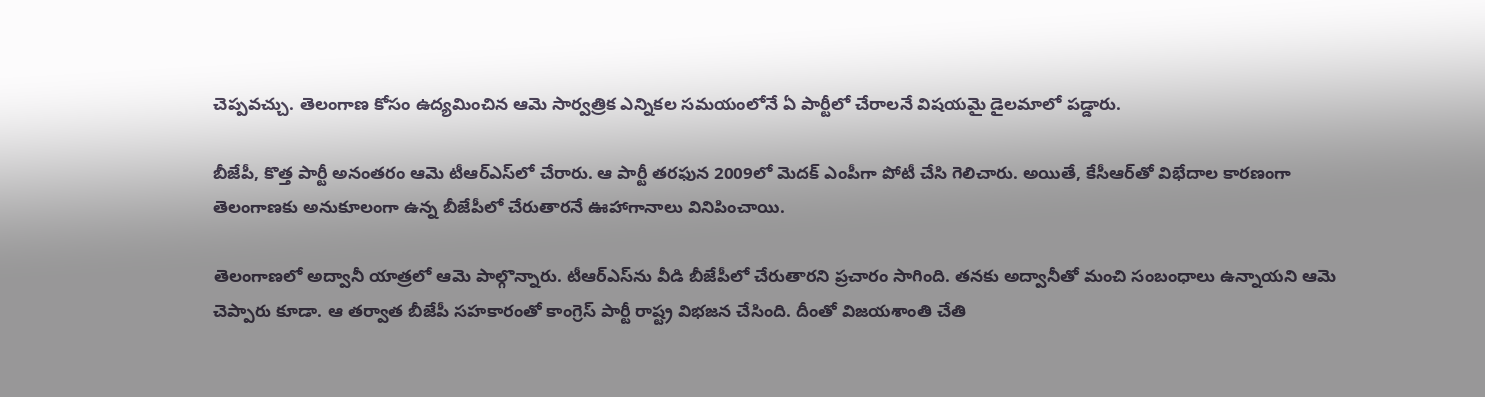చెప్పవచ్చు. తెలంగాణ కోసం ఉద్యమించిన ఆమె సార్వత్రిక ఎన్నికల సమయంలోనే ఏ పార్టీలో చేరాలనే విషయమై డైలమాలో పడ్డారు.

బీజేపీ, కొత్త పార్టీ అనంతరం ఆమె టీఆర్ఎస్‌లో చేరారు. ఆ పార్టీ తరఫున 2009లో మెదక్ ఎంపీగా పోటీ చేసి గెలిచారు. అయితే, కేసీఆర్‌తో విభేదాల కారణంగా తెలంగాణకు అనుకూలంగా ఉన్న బీజేపీలో చేరుతారనే ఊహాగానాలు వినిపించాయి.

తెలంగాణలో అద్వానీ యాత్రలో ఆమె పాల్గొన్నారు. టీఆర్ఎస్‌ను వీడి బీజేపీలో చేరుతారని ప్రచారం సాగింది. తనకు అద్వానీతో మంచి సంబంధాలు ఉన్నాయని ఆమె చెప్పారు కూడా. ఆ తర్వాత బీజేపీ సహకారంతో కాంగ్రెస్ పార్టీ రాష్ట్ర విభజన చేసింది. దీంతో విజయశాంతి చేతి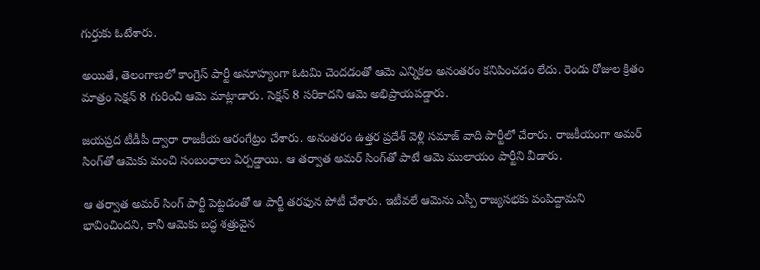గుర్తుకు ఓటేశారు.

అయితే, తెలంగాణలో కాంగ్రెస్ పార్టీ అనూహ్యంగా ఓటమి చెందడంతో ఆమె ఎన్నికల అనంతరం కనిపించడం లేదు. రెండు రోజుల క్రితం మాత్రం సెక్షన్ 8 గురించి ఆమె మాట్లాడారు. సెక్షన్ 8 సరికాదని ఆమె అభిప్రాయపడ్డారు.

జయప్రద టీడీపీ ద్వారా రాజకీయ ఆరంగేట్రం చేశారు. అనంతరం ఉత్తర ప్రదేశ్ వెళ్లి సమాజ్ వాది పార్టీలో చేరారు. రాజకీయంగా అమర్ సింగ్‌తో ఆమెకు మంచి సంబంధాలు ఏర్పడ్డాయి. ఆ తర్వాత అమర్ సింగ్‌తో పాటే ఆమె ములాయం పార్టీని వీడారు.

ఆ తర్వాత అమర్ సింగ్ పార్టీ పెట్టడంతో ఆ పార్టీ తరఫున పోటీ చేశారు. ఇటీవలే ఆమెను ఎస్పీ రాజ్యసభకు పంపిద్దామని భావించిందని, కానీ ఆమెకు బద్ధ శత్రువైన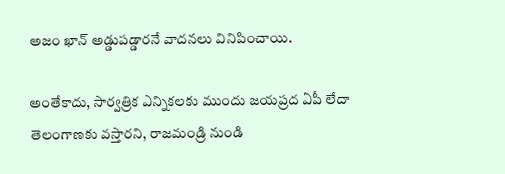అజం ఖాన్ అడ్డుపడ్డారనే వాదనలు వినిపించాయి.

అంతేకాదు, సార్వత్రిక ఎన్నికలకు ముందు జయప్రద ఏపీ లేదా తెలంగాణకు వస్తారని, రాజమండ్రి నుండి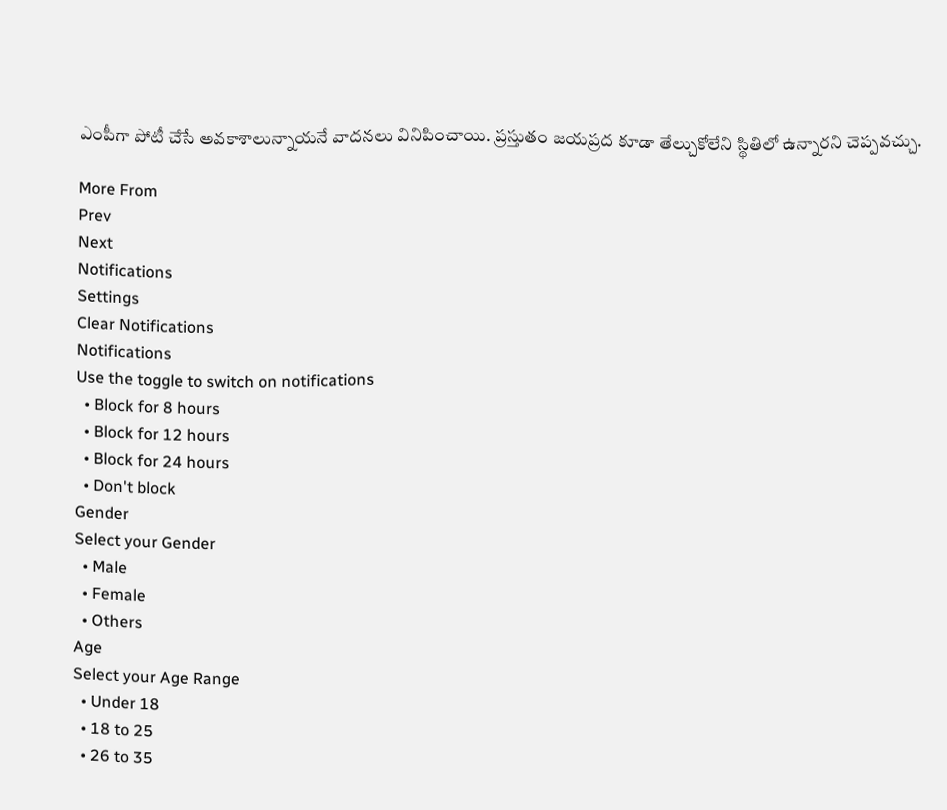ఎంపీగా పోటీ చేసే అవకాశాలున్నాయనే వాదనలు వినిపించాయి. ప్రస్తుతం జయప్రద కూడా తేల్చుకోలేని స్థితిలో ఉన్నారని చెప్పవచ్చు.

More From
Prev
Next
Notifications
Settings
Clear Notifications
Notifications
Use the toggle to switch on notifications
  • Block for 8 hours
  • Block for 12 hours
  • Block for 24 hours
  • Don't block
Gender
Select your Gender
  • Male
  • Female
  • Others
Age
Select your Age Range
  • Under 18
  • 18 to 25
  • 26 to 35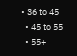• 36 to 45
  • 45 to 55
  • 55+